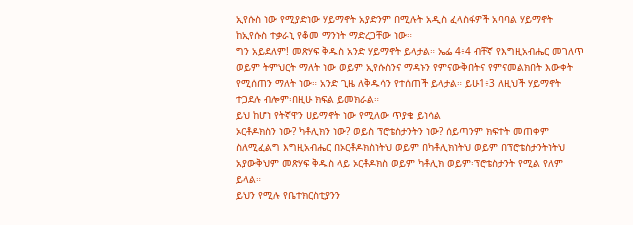ኢየሱስ ነው የሚያድነው ሃይማኖት አያድንም በሚሉት አዲስ ፈላስፋዎች አባባል ሃይማኖት ከኢየሱስ ተቃራኒ የቆመ ማንነት ማድረጋቸው ነው።
ግን አይደለም! መጽሃፍ ቅዱስ አንድ ሃይማኖት ይላታል። ኤፌ 4፥4 ብቸኛ የእግዚአብሔር መገለጥ ወይም ትምህርት ማለት ነው ወይም ኢየሱስንና ማዳኑን የምናውቅበትና የምናመልክበት እውቀት የሚሰጠን ማለት ነው። አንድ ጊዜ ለቅዱሳን የተሰጠች ይላታል። ይሁ1፥3 ለዚህች ሃይማኖት ተጋደሉ ብሎም፡በዚሁ ክፍል ይመክራል።
ይህ ከሆነ የትኛዋን ሀይማኖት ነው የሚለው ጥያቄ ይነሳል
ኦርቶዶክስን ነው? ካቶሊክን ነው? ወይስ ፕሮቴስታንትን ነው? ሰይጣንም ክፍተት መጠቀም ስለሚፈልግ እግዚአብሔር በኦርቶዶክስነትህ ወይም በካቶሊክነትህ ወይም በፕሮቴስታንትነትህ አያውቅህም መጽሃፍ ቅዱስ ላይ ኦርቶዶክስ ወይም ካቶሊክ ወይም፡ፕሮቴስታንት የሚል የለም ይላል።
ይህን የሚሉ የቤተክርስቲያንን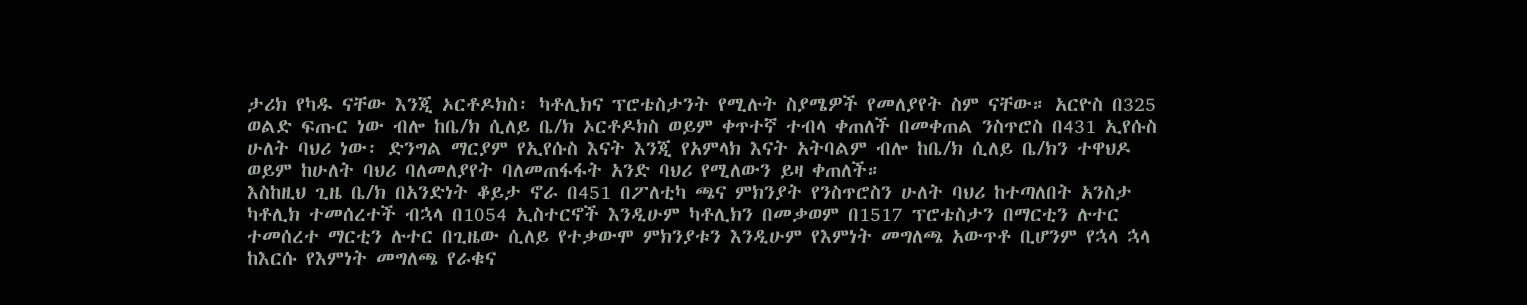ታሪክ የካዱ ናቸው እንጂ ኦርቶዶክስ፡ ካቶሊክና ፕሮቴስታንት የሚሉት ስያሜዎች የመለያየት ስም ናቸው። አርዮስ በ325 ወልድ ፍጡር ነው ብሎ ከቤ/ክ ሲለይ ቤ/ክ ኦርቶዶክስ ወይም ቀጥተኛ ተብላ ቀጠለች በመቀጠል ንስጥሮስ በ431 ኢየሱስ ሁለት ባህሪ ነው፡ ድንግል ማርያም የኢየሱስ እናት እንጂ የአምላክ እናት አትባልም ብሎ ከቤ/ክ ሲለይ ቤ/ክን ተዋህዶ ወይም ከሁለት ባህሪ ባለመለያየት ባለመጠፋፋት አንድ ባህሪ የሚለውን ይዛ ቀጠለች።
እስከዚህ ጊዜ ቤ/ክ በአንድነት ቆይታ ኖራ በ451 በፖለቲካ ጫና ምክንያት የንስጥሮስን ሁለት ባህሪ ከተጣለበት አንስታ ካቶሊክ ተመሰረተች ብኋላ በ1054 ኢስተርኖች እንዲሁም ካቶሊክን በመቃወም በ1517 ፕሮቴስታን በማርቲን ሉተር ተመሰረተ ማርቲን ሉተር በጊዜው ሲለይ የተቃውሞ ምክንያቱን እንዲሁም የእምነት መግለጫ አውጥቶ ቢሆንም የኋላ ኋላ ከእርሱ የእምነት መግለጫ የራቁና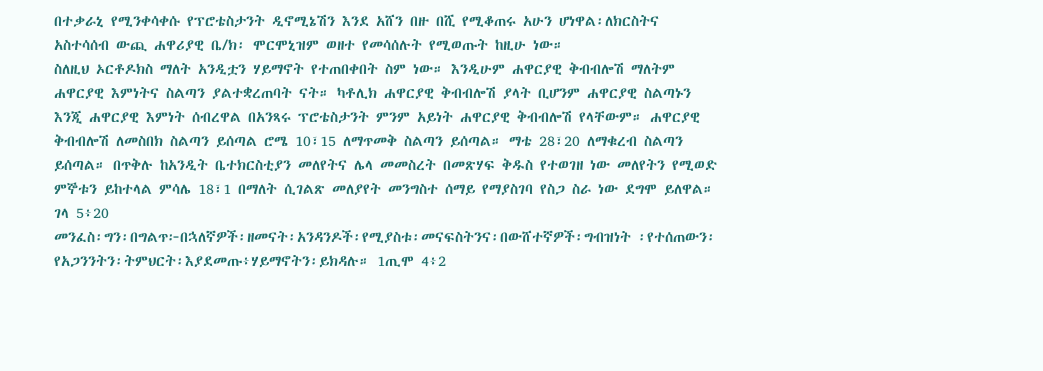በተቃራኒ የሚንቀሳቀሱ የፕሮቴስታንት ዲኖሚኔሽን እንደ አሸን በዙ በሺ የሚቆጠሩ አሁን ሆነዋል፡ለክርስትና አስተሳሰብ ውጪ ሐዋሪያዊ ቤ/ክ፡ ሞርሞኒዝም ወዘተ የመሳሰሉት የሚወጡት ከዚሁ ነው።
ስለዚህ ኦርቶዶክስ ማለት አንዲቷን ሃይማኖት የተጠበቀበት ስም ነው። እንዲሁም ሐዋርያዊ ቅብብሎሽ ማለትም ሐዋርያዊ እምነትና ስልጣን ያልተቋረጠባት ናት። ካቶሊክ ሐዋርያዊ ቅብብሎሽ ያላት ቢሆንም ሐዋርያዊ ስልጣኑን እንጂ ሐዋርያዊ እምነት ሰብረዋል በአንጻሩ ፕሮቴስታንት ምንም አይነት ሐዋርያዊ ቅብብሎሽ የላቸውም። ሐዋርያዊ ቅብብሎሽ ለመስበክ ስልጣን ይሰጣል ሮሜ 10፣15 ለማጥመቅ ስልጣን ይሰጣል። ማቴ 28፣20 ለማቁረብ ስልጣን ይሰጣል። በጥቅሉ ከአንዲት ቤተክርስቲያን መለየትና ሌላ መመስረት በመጽሃፍ ቅዱስ የተወገዘ ነው መለየትን የሚወድ ምኞቱን ይከተላል ምሳሌ 18፣1 በማለት ሲገልጽ መለያየት መንግስተ ሰማይ የማያስገባ የስጋ ስራ ነው ደግሞ ይለዋል። ገላ 5፥20
መንፈስ፡ግን፡በግልጥ፦በኋለኛዎች፡ዘመናት፡አንዳንዶች፡የሚያስቱ፡መናፍስትንና፡በውሸተኛዎች፡ግብዝነት ፡የተሰጠውን፡የአጋንንትን፡ትምህርት፡እያደመጡ፥ሃይማኖትን፡ይክዳሉ። 1ጢሞ 4፥2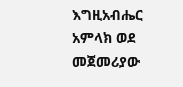እግዚአብሔር አምላክ ወደ መጀመሪያው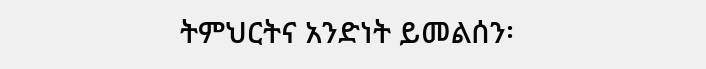ትምህርትና አንድነት ይመልሰን፡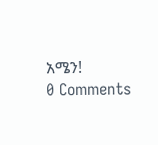አሜን!
0 Comments